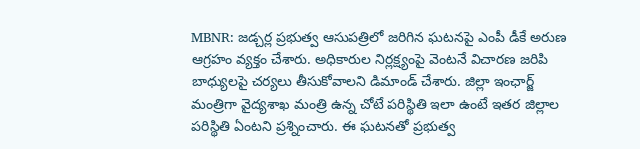MBNR: జడ్చర్ల ప్రభుత్వ ఆసుపత్రిలో జరిగిన ఘటనపై ఎంపీ డీకే అరుణ ఆగ్రహం వ్యక్తం చేశారు. అధికారుల నిర్లక్ష్యంపై వెంటనే విచారణ జరిపి బాధ్యులపై చర్యలు తీసుకోవాలని డిమాండ్ చేశారు. జిల్లా ఇంఛార్జ్ మంత్రిగా వైద్యశాఖ మంత్రి ఉన్న చోటే పరిస్థితి ఇలా ఉంటే ఇతర జిల్లాల పరిస్థితి ఏంటని ప్రశ్నించారు. ఈ ఘటనతో ప్రభుత్వ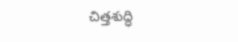చిత్తశుద్ధి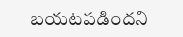బయటపడిందని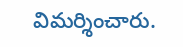విమర్శించారు.